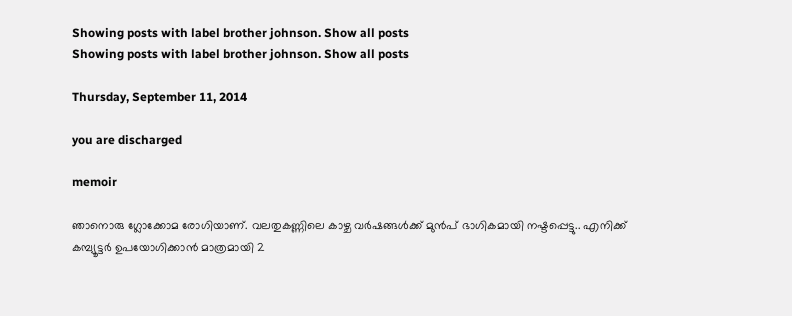Showing posts with label brother johnson. Show all posts
Showing posts with label brother johnson. Show all posts

Thursday, September 11, 2014

you are discharged

memoir

ഞാനൊരു ഗ്ലോക്കോമ രോഗിയാണ്. വലതുകണ്ണിലെ കാഴ്ച വര്‍ഷങ്ങള്‍ക്ക് മുന്‍പ് ഭാഗികമായി നഷ്ടപ്പെട്ടു.. എനിക്ക് കമ്പ്യൂട്ടര്‍ ഉപയോഗിക്കാന്‍ മാത്രമായി 2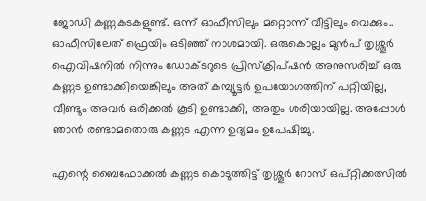ജോഡി കണ്ണകടകളുണ്ട്. ഒന്ന് ഓഫീസിലും മറ്റൊന്ന് വീട്ടിലും വെക്കും.. ഓഫീസിലേത് ഫ്രെയിം ഒടിഞ്ഞ് നാശമായി. ഒരുകൊല്ലം മുന്‍പ് തൃശ്ശൂര്‍ ഐവിഷനില്‍ നിന്നും ഡോക്ടറുടെ പ്രിസ്ക്രിപ്ഷന്‍ അനുസരിച്ച് ഒരു കണ്ണട ഉണ്ടാക്കിയെങ്കിലും അത് കമ്പ്യൂട്ടര്‍ ഉപയോഗത്തിന് പറ്റിയില്ല, വീണ്ടും അവര്‍ ഒരിക്കല്‍ കൂടി ഉണ്ടാക്കി, അതും ശരിയായില്ല. അപ്പോള്‍ ഞാന്‍ രണ്ടാമതൊരു കണ്ണട എന്ന ഉദ്യമം ഉപേഷിച്ചു.

എന്റെ ബൈഫോക്കല്‍ കണ്ണട കൊടുത്തിട്ട് തൃശ്ശൂര്‍ റോസ് ഒപ്റ്റിക്കത്സില്‍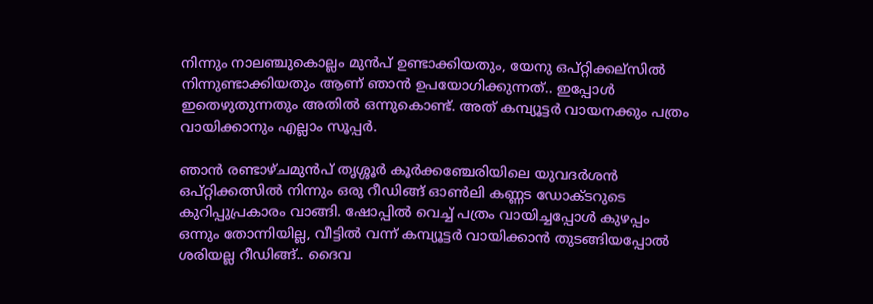നിന്നും നാലഞ്ചുകൊല്ലം മുന്‍പ് ഉണ്ടാക്കിയതും, യേനു ഒപ്റ്റിക്കല്സില്‍ നിന്നുണ്ടാക്കിയതും ആണ് ഞാന്‍ ഉപയോഗിക്കുന്നത്.. ഇപ്പോള്‍ ഇതെഴുതുന്നതും അതില്‍ ഒന്നുകൊണ്ട്. അത് കമ്പ്യൂട്ടര്‍ വായനക്കും പത്രം വായിക്കാനും എല്ലാം സൂപ്പര്‍.

ഞാന്‍ രണ്ടാഴ്ചമുന്‍പ് തൃശ്ശൂര്‍ കൂര്‍ക്കഞ്ചേരിയിലെ യുവദര്‍ശന്‍ ഒപ്റ്റിക്കത്സില്‍ നിന്നും ഒരു റീഡിങ്ങ് ഓണ്‍ലി കണ്ണട ഡോക്ടറുടെ കുറിപ്പുപ്രകാരം വാങ്ങി. ഷോപ്പില്‍ വെച്ച് പത്രം വായിച്ചപ്പോള്‍ കുഴപ്പം ഒന്നും തോന്നിയില്ല, വീട്ടില്‍ വന്ന് കമ്പ്യൂട്ടര്‍ വായിക്കാന്‍ തുടങ്ങിയപ്പോല്‍ ശരിയല്ല റീഡിങ്ങ്.. ദൈവ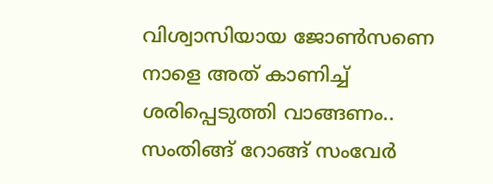വിശ്വാസിയായ ജോണ്‍സണെ നാളെ അത് കാണിച്ച് ശരിപ്പെടുത്തി വാങ്ങണം.. സംതിങ്ങ് റോങ്ങ് സംവേര്‍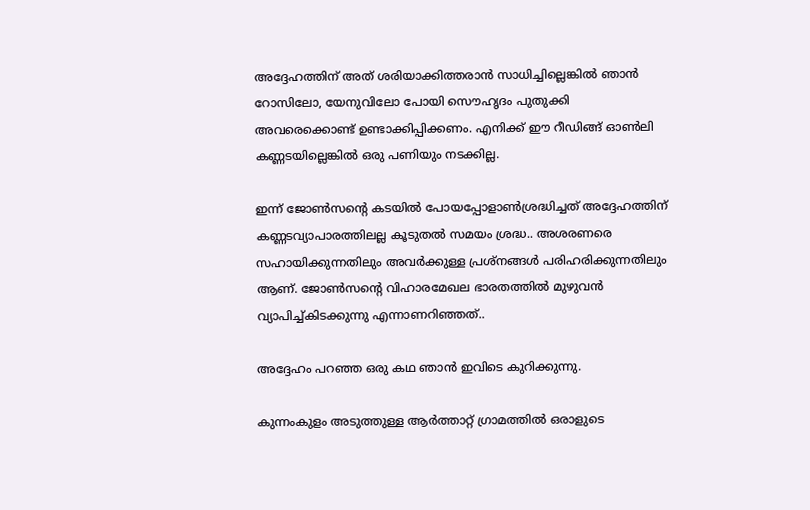അദ്ദേഹത്തിന് അത് ശരിയാക്കിത്തരാന്‍ സാധിച്ചില്ലെങ്കില്‍ ഞാന്‍ റോസിലോ, യേനുവിലോ പോയി സൌഹൃദം പുതുക്കി അവരെക്കൊണ്ട് ഉണ്ടാക്കിപ്പിക്കണം. എനിക്ക് ഈ റീഡിങ്ങ് ഓണ്‍ലി കണ്ണടയില്ലെങ്കില്‍ ഒരു പണിയും നടക്കില്ല.

ഇന്ന് ജോണ്‍സന്റെ കടയില്‍ പോയപ്പോളാണ്‍ശ്രദ്ധിച്ചത് അദ്ദേഹത്തിന് കണ്ണടവ്യാപാരത്തിലല്ല കൂടുതല്‍ സമയം ശ്രദ്ധ.. അശരണരെ സഹായിക്കുന്നതിലും അവര്‍ക്കുള്ള പ്രശ്നങ്ങള്‍ പരിഹരിക്കുന്നതിലും ആണ്. ജോണ്‍സന്റെ വിഹാരമേഖല ഭാരതത്തില്‍ മുഴുവന്‍ വ്യാപിച്ച്കിടക്കുന്നു എന്നാണറിഞ്ഞത്..

അദ്ദേഹം പറഞ്ഞ ഒരു കഥ ഞാന്‍ ഇവിടെ കുറിക്കുന്നു.

കുന്നംകുളം അടുത്തുള്ള ആര്‍ത്താറ്റ് ഗ്രാമത്തില്‍ ഒരാളുടെ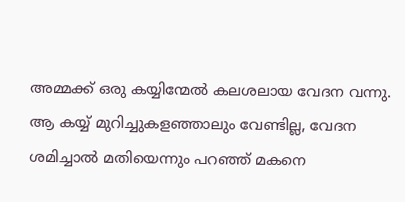അമ്മക്ക് ഒരു കയ്യിന്മേല്‍ കലശലായ വേദന വന്നു. ആ കയ്യ് മുറിച്ചുകളഞ്ഞാലും വേണ്ടില്ല, വേദന ശമിച്ചാല്‍ മതിയെന്നും പറഞ്ഞ് മകനെ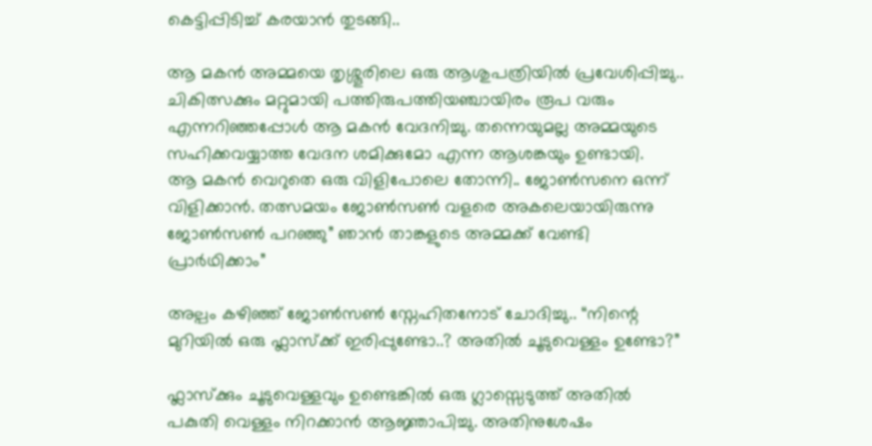കെട്ടിപ്പിടിച്ച് കരയാന്‍ തുടങ്ങി..

ആ മകന്‍ അമ്മയെ തൃശ്ശൂരിലെ ഒരു ആശുപത്രിയില്‍ പ്രവേശിപ്പിച്ചു.. ചികിത്സക്കും മറ്റുമായി പത്തിരുപത്തിയഞ്ചായിരം രൂപ വരും  എന്നറിഞ്ഞപ്പോള്‍ ആ മകന്‍ വേദനിച്ചു. തന്നെയുമല്ല അമ്മയുടെ സഹിക്കവയ്യാത്ത വേദന ശമിക്കുമോ എന്ന ആശങ്കയും ഉണ്ടായി.
ആ മകന്‍ വെറുതെ ഒരു വിളിപോലെ തോന്നി.. ജോണ്‍സനെ ഒന്ന് വിളിക്കാന്‍. തത്സമയം ജോണ്‍സണ്‍ വളരെ അകലെയായിരുന്നു ജോണ്‍സണ്‍ പറഞ്ഞു” ഞാന്‍ താങ്കളുടെ അമ്മക്ക് വേണ്ടി പ്രാര്‍ഥിക്കാം”

അല്പം കഴിഞ്ഞ് ജോണ്‍സണ്‍ സ്നേഹിതനോട് ചോദിച്ചു.. “നിന്റെ മുറിയില്‍ ഒരു ഫ്ലാസ്ക്ക് ഇരിപ്പുണ്ടോ..? അതില്‍ ചൂടുവെള്ളം ഉണ്ടോ?”

ഫ്ലാസ്ക്കും ചൂടുവെള്ളവും ഉണ്ടെങ്കില്‍ ഒരു ഗ്ലാസ്സെടുത്ത് അതില്‍ പകുതി വെള്ളം നിറക്കാന്‍ ആജ്ഞാപിച്ചു. അതിനുശേഷം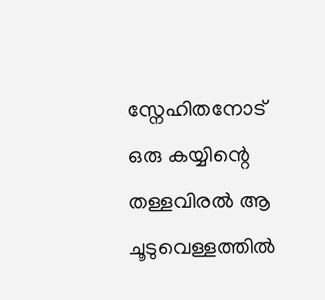സ്നേഹിതനോട് ഒരു കയ്യിന്റെ തള്ളവിരല്‍ ആ  ചൂടുവെള്ളത്തില്‍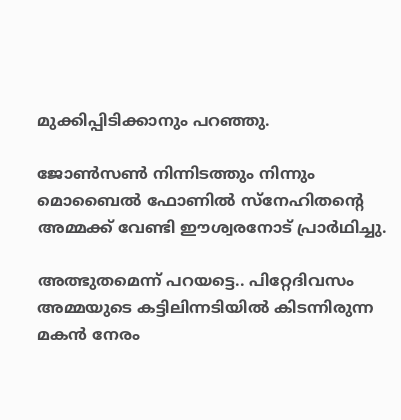മുക്കിപ്പിടിക്കാനും പറഞ്ഞു.

ജോണ്‍സണ്‍ നിന്നിടത്തും നിന്നും മൊബൈല്‍ ഫോണില്‍ സ്നേഹിതന്റെ അമ്മക്ക് വേണ്ടി ഈശ്വരനോട് പ്രാര്‍ഥിച്ചു.

അത്ഭുതമെന്ന് പറയട്ടെ.. പിറ്റേദിവസം അമ്മയുടെ കട്ടിലിന്നടിയില്‍ കിടന്നിരുന്ന മകന്‍ നേരം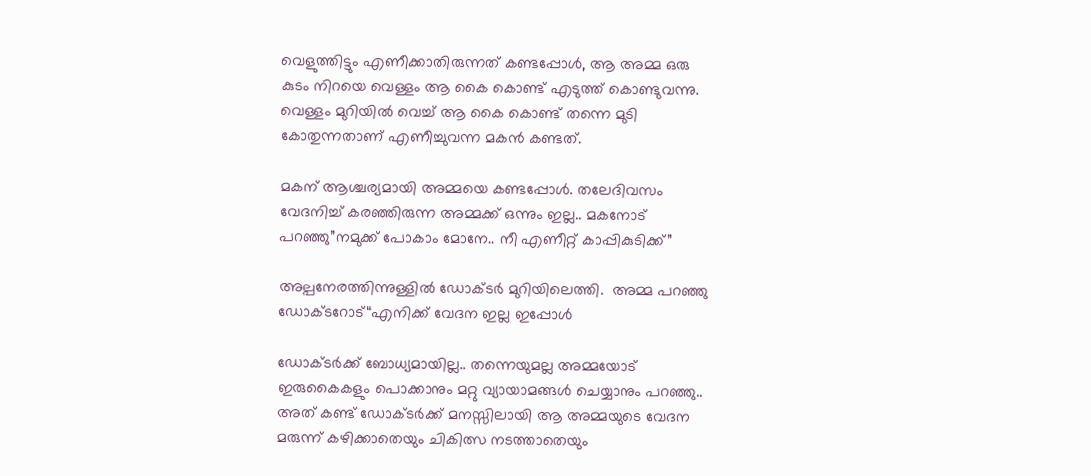വെളുത്തിട്ടും എണീക്കാതിരുന്നത് കണ്ടപ്പോള്‍, ആ അമ്മ ഒരു കുടം നിറയെ വെള്ളം ആ കൈ കൊണ്ട് എടുത്ത് കൊണ്ടുവന്നു. വെള്ളം മുറിയില്‍ വെച്ച് ആ കൈ കൊണ്ട് തന്നെ മുടി കോതുന്നതാണ് എണീച്ചുവന്ന മകന്‍ കണ്ടത്.

മകന് ആശ്ചര്യമായി അമ്മയെ കണ്ടപ്പോള്‍. തലേദിവസം വേദനിച്ച് കരഞ്ഞിരുന്ന അമ്മക്ക് ഒന്നും ഇല്ല.. മകനോട് പറഞ്ഞു”നമുക്ക് പോകാം മോനേ.. നീ എണീറ്റ് കാപ്പികുടിക്ക്”

അല്പനേരത്തിന്നുള്ളില്‍ ഡോക്ടര്‍ മുറിയിലെത്തി.  അമ്മ പറഞ്ഞു ഡോക്ടറോട്“എനിക്ക് വേദന ഇല്ല ഇപ്പോള്‍

ഡോക്ടര്‍ക്ക് ബോധ്യമായില്ല.. തന്നെയുമല്ല അമ്മയോട് ഇരുകൈകളും പൊക്കാനും മറ്റു വ്യായാമങ്ങള്‍ ചെയ്യാനും പറഞ്ഞു.. അത് കണ്ട് ഡോക്ടര്‍ക്ക് മനസ്സിലായി ആ അമ്മയുടെ വേദന മരുന്ന് കഴിക്കാതെയും ചികിത്സ നടത്താതെയും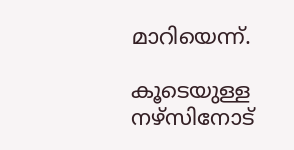മാറിയെന്ന്.

കൂടെയുള്ള നഴ്സിനോട്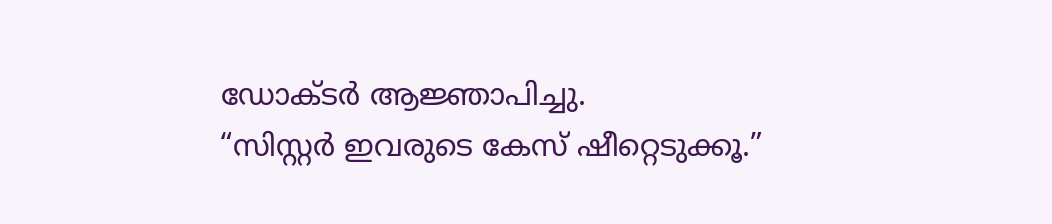ഡോക്ടര്‍ ആജ്ഞാപിച്ചു.
“സിസ്റ്റര്‍ ഇവരുടെ കേസ് ഷീറ്റെടുക്കൂ.”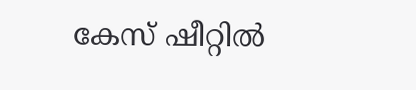കേസ് ഷീറ്റില്‍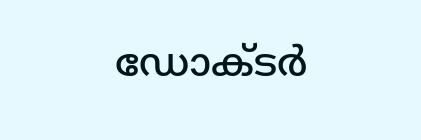ഡോക്ടര്‍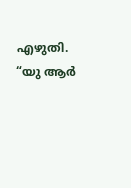എഴുതി.  “യു ആര്‍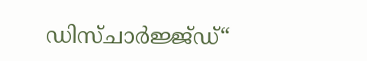ഡിസ്ചാര്‍ജ്ജ്ഡ്“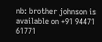nb: brother johnson is available on +91 94471 61771